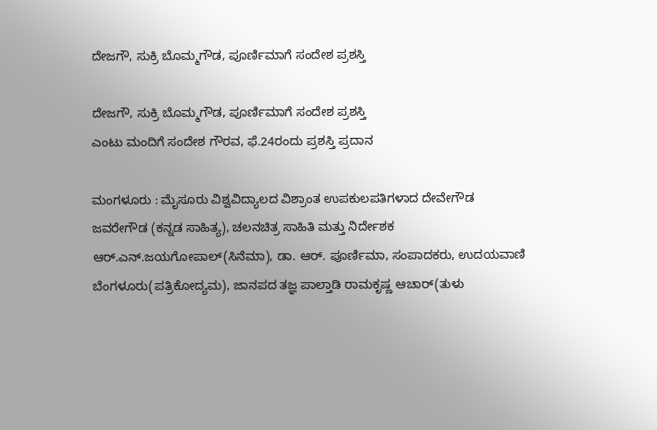ದೇಜಗೌ, ಸುಕ್ರಿ ಬೊಮ್ಮಗೌಡ, ಪೂರ್ಣಿಮಾಗೆ ಸಂದೇಶ ಪ್ರಶಸ್ತಿ

ದೇಜಗೌ, ಸುಕ್ರಿ ಬೊಮ್ಮಗೌಡ, ಪೂರ್ಣಿಮಾಗೆ ಸಂದೇಶ ಪ್ರಶಸ್ತಿ
ಎಂಟು ಮಂದಿಗೆ ಸಂದೇಶ ಗೌರವ, ಫೆ.24ರಂದು ಪ್ರಶಸ್ತಿ ಪ್ರದಾನ

ಮಂಗಳೂರು : ಮೈಸೂರು ವಿಶ್ವವಿದ್ಯಾಲದ ವಿಶ್ರಾಂತ ಉಪಕುಲಪತಿಗಳಾದ ದೇವೇಗೌಡ ಜವರೇಗೌಡ (ಕನ್ನಡ ಸಾಹಿತ್ಯ), ಚಲನಚಿತ್ರ ಸಾಹಿತಿ ಮತ್ತು ನಿರ್ದೇಶಕ ಆರ್‌.ಎನ್‌.ಜಯಗೋಪಾಲ್‌(ಸಿನೆಮಾ), ಡಾ. ಆರ್‌. ಪೂರ್ಣಿಮಾ, ಸಂಪಾದಕರು, ಉದಯವಾಣಿ ಬೆಂಗಳೂರು(ಪತ್ರಿಕೋದ್ಯಮ), ಜಾನಪದ ತಜ್ಞ ಪಾಲ್ತಾಡಿ ರಾಮಕೃಷ್ಣ ಆಚಾರ್‌(ತುಳು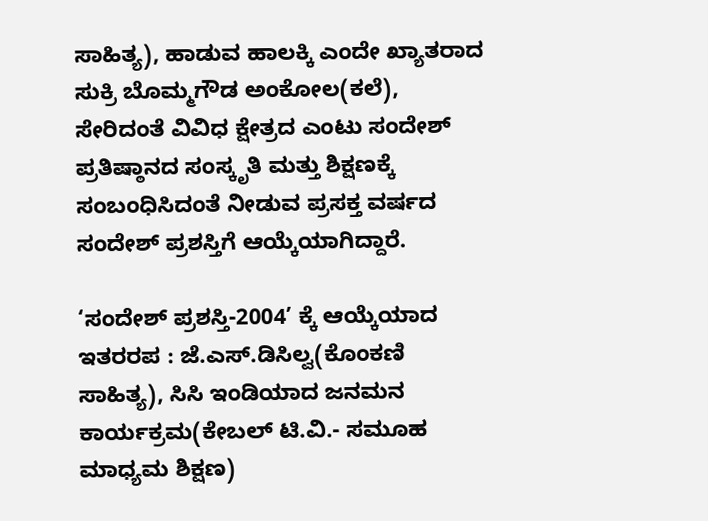ಸಾಹಿತ್ಯ), ಹಾಡುವ ಹಾಲಕ್ಕಿ ಎಂದೇ ಖ್ಯಾತರಾದ ಸುಕ್ರಿ ಬೊಮ್ಮಗೌಡ ಅಂಕೋಲ(ಕಲೆ), ಸೇರಿದಂತೆ ವಿವಿಧ ಕ್ಷೇತ್ರದ ಎಂಟು ಸಂದೇಶ್‌ ಪ್ರತಿಷ್ಠಾನದ ಸಂಸ್ಕೃತಿ ಮತ್ತು ಶಿಕ್ಷಣಕ್ಕೆ ಸಂಬಂಧಿಸಿದಂತೆ ನೀಡುವ ಪ್ರಸಕ್ತ ವರ್ಷದ ಸಂದೇಶ್‌ ಪ್ರಶಸ್ತಿಗೆ ಆಯ್ಕೆಯಾಗಿದ್ದಾರೆ.

‘ಸಂದೇಶ್‌ ಪ್ರಶಸ್ತಿ-2004’ ಕ್ಕೆ ಆಯ್ಕೆಯಾದ ಇತರರಪ : ಜೆ.ಎಸ್‌.ಡಿಸಿಲ್ವ(ಕೊಂಕಣಿ ಸಾಹಿತ್ಯ), ಸಿಸಿ ಇಂಡಿಯಾದ ಜನಮನ ಕಾರ್ಯಕ್ರಮ(ಕೇಬಲ್‌ ಟಿ.ವಿ.- ಸಮೂಹ ಮಾಧ್ಯಮ ಶಿಕ್ಷಣ)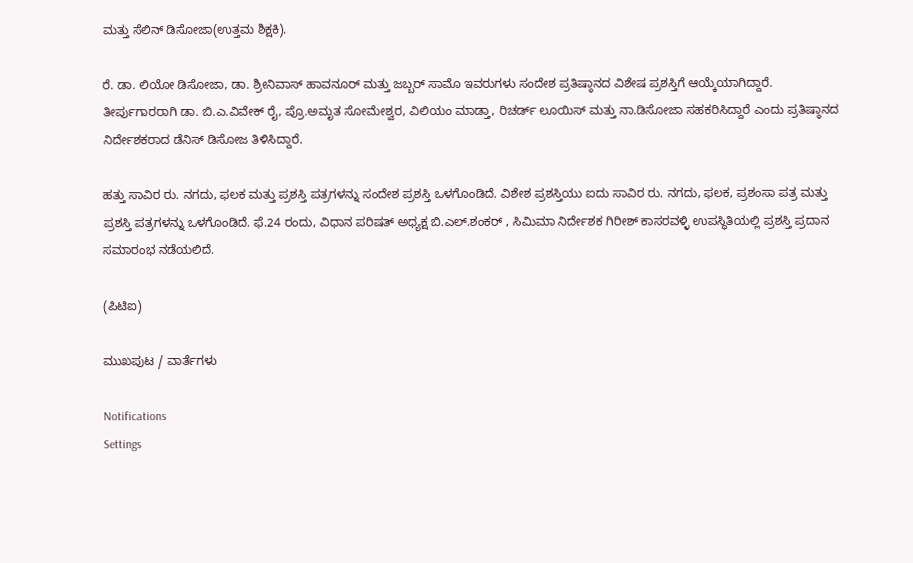ಮತ್ತು ಸೆಲಿನ್‌ ಡಿಸೋಜಾ(ಉತ್ತಮ ಶಿಕ್ಷಕಿ).

ರೆ. ಡಾ. ಲಿಯೋ ಡಿಸೋಜಾ, ಡಾ. ಶ್ರೀನಿವಾಸ್‌ ಹಾವನೂರ್‌ ಮತ್ತು ಜಬ್ಬರ್‌ ಸಾಮೊ ಇವರುಗಳು ಸಂದೇಶ ಪ್ರತಿಷ್ಠಾನದ ವಿಶೇಷ ಪ್ರಶಸ್ತಿಗೆ ಆಯ್ಕೆಯಾಗಿದ್ದಾರೆ. ತೀರ್ಪುಗಾರರಾಗಿ ಡಾ. ಬಿ.ಎ.ವಿವೇಕ್‌ ರೈ, ಪ್ರೊ.ಅಮೃತ ಸೋಮೇಶ್ವರ, ವಿಲಿಯಂ ಮಾಡ್ತಾ, ರಿಚರ್ಡ್‌ ಲೂಯಿಸ್‌ ಮತ್ತು ನಾ.ಡಿಸೋಜಾ ಸಹಕರಿಸಿದ್ದಾರೆ ಎಂದು ಪ್ರತಿಷ್ಠಾನದ ನಿರ್ದೇಶಕರಾದ ಡೆನಿಸ್‌ ಡಿಸೋಜ ತಿಳಿಸಿದ್ದಾರೆ.

ಹತ್ತು ಸಾವಿರ ರು. ನಗದು, ಫಲಕ ಮತ್ತು ಪ್ರಶಸ್ತಿ ಪತ್ರಗಳನ್ನು ಸಂದೇಶ ಪ್ರಶಸ್ತಿ ಒಳಗೊಂಡಿದೆ. ವಿಶೇಶ ಪ್ರಶಸ್ತಿಯು ಐದು ಸಾವಿರ ರು. ನಗದು, ಫಲಕ, ಪ್ರಶಂಸಾ ಪತ್ರ ಮತ್ತು ಪ್ರಶಸ್ತಿ ಪತ್ರಗಳನ್ನು ಒಳಗೊಂಡಿದೆ. ಫೆ.24 ರಂದು, ವಿಧಾನ ಪರಿಷತ್‌ ಅಧ್ಯಕ್ಷ ಬಿ.ಎಲ್‌.ಶಂಕರ್‌ , ಸಿಮಿಮಾ ನಿರ್ದೇಶಕ ಗಿರೀಶ್‌ ಕಾಸರವಳ್ಳಿ ಉಪಸ್ಥಿತಿಯಲ್ಲಿ ಪ್ರಶಸ್ತಿ ಪ್ರದಾನ ಸಮಾರಂಭ ನಡೆಯಲಿದೆ.

(ಪಿಟಿಐ)

ಮುಖಪುಟ / ವಾರ್ತೆಗಳು

Notifications
Settings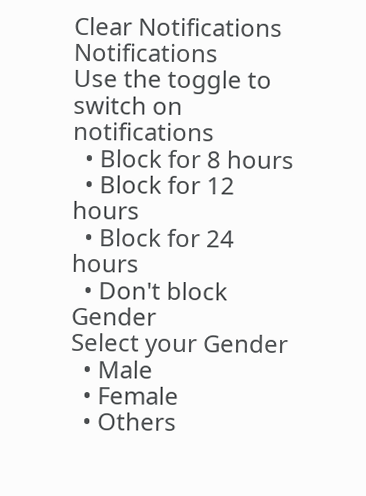Clear Notifications
Notifications
Use the toggle to switch on notifications
  • Block for 8 hours
  • Block for 12 hours
  • Block for 24 hours
  • Don't block
Gender
Select your Gender
  • Male
  • Female
  • Others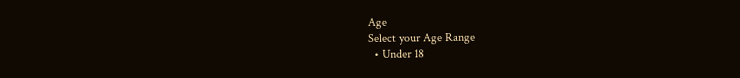Age
Select your Age Range
  • Under 18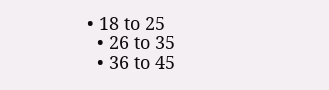• 18 to 25
  • 26 to 35
  • 36 to 45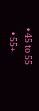• 45 to 55
  • 55+